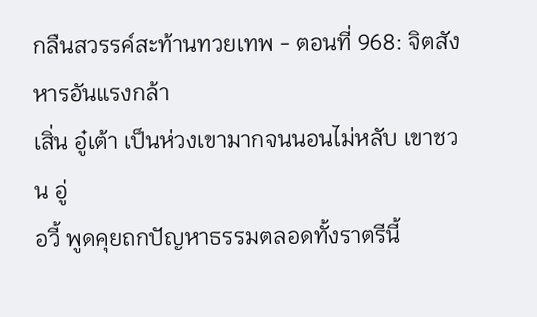กลืนสวรรค์สะท้านทวยเทพ - ตอนที่ 968: จิตสังหารอันแรงกล้า
เสิ่น อู๋เต้า เป็นห่วงเขามากจนนอนไม่หลับ เขาชวน อู่
อวี้ พูดคุยถกปัญหาธรรมตลอดทั้งราตรีนี้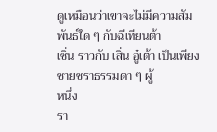ดูเหมือนว่าเขาจะไม่มีความสัมพันธ์ใด ๆ กับฉีเทียนต้า
เซิ่น ราวกับ เสิ่น อู๋เต้า เป็นเพียงชายชราธรรมดา ๆ ผู้
หนึ่ง
รา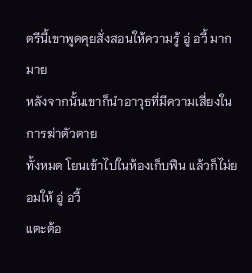ตรีนี้เขาพูดคุยสั่งสอนให้ความรู้ อู่ อวี้ มากมาย
หลังจากนั้นเขาก็นำอาวุธที่มีความเสี่ยงในการฆ่าตัวตาย
ทั้งหมด โยนเข้าไปในห้องเก็บฟืน แล้วก็ไม่ยอมให้ อู่ อวี้
แตะต้อ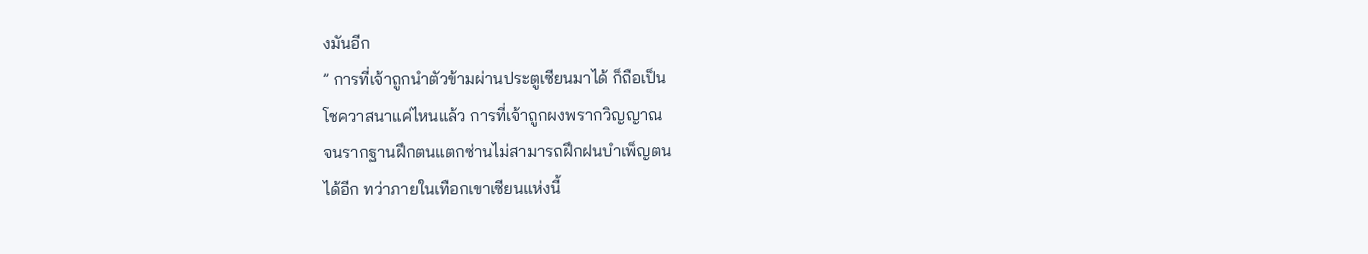งมันอีก
” การที่เจ้าถูกนำตัวข้ามผ่านประตูเซียนมาได้ ก็ถือเป็น
โชควาสนาแค่ไหนแล้ว การที่เจ้าถูกผงพรากวิญญาณ
จนรากฐานฝึกตนแตกซ่านไม่สามารถฝึกฝนบำเพ็ญตน
ได้อีก ทว่าภายในเทือกเขาเซียนแห่งนี้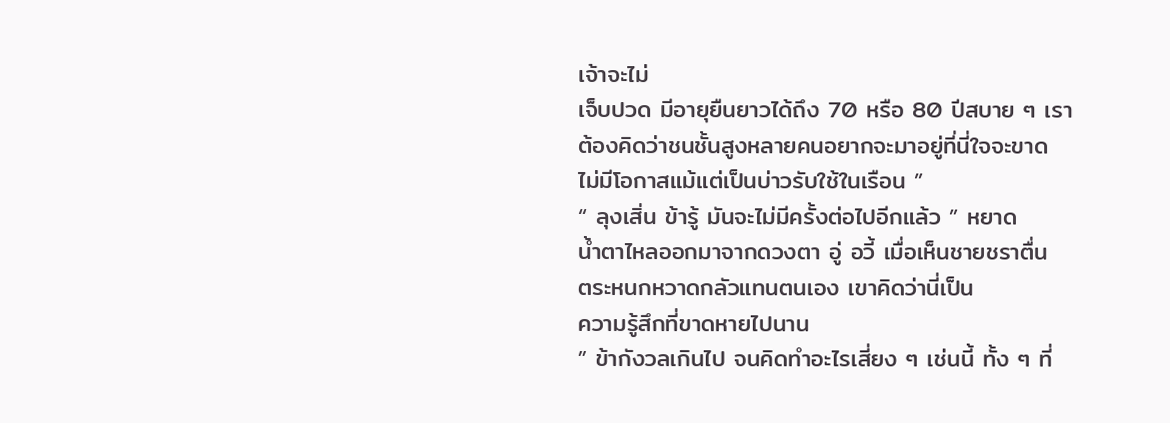เจ้าจะไม่
เจ็บปวด มีอายุยืนยาวได้ถึง 70 หรือ 80 ปีสบาย ๆ เรา
ต้องคิดว่าชนชั้นสูงหลายคนอยากจะมาอยู่ที่นี่ใจจะขาด
ไม่มีโอกาสแม้แต่เป็นบ่าวรับใช้ในเรือน ”
“ ลุงเสิ่น ข้ารู้ มันจะไม่มีครั้งต่อไปอีกแล้ว ” หยาด
น้ำตาไหลออกมาจากดวงตา อู่ อวี้ เมื่อเห็นชายชราตื่น
ตระหนกหวาดกลัวแทนตนเอง เขาคิดว่านี่เป็น
ความรู้สึกที่ขาดหายไปนาน
” ข้ากังวลเกินไป จนคิดทำอะไรเสี่ยง ๆ เช่นนี้ ทั้ง ๆ ที่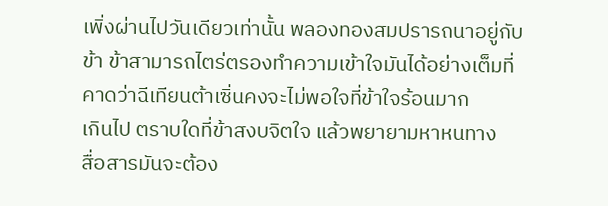เพิ่งผ่านไปวันเดียวเท่านั้น พลองทองสมปรารถนาอยู่กับ
ข้า ข้าสามารถไตร่ตรองทำความเข้าใจมันได้อย่างเต็มที่
คาดว่าฉีเทียนต้าเซิ่นคงจะไม่พอใจที่ข้าใจร้อนมาก
เกินไป ตราบใดที่ข้าสงบจิตใจ แล้วพยายามหาหนทาง
สื่อสารมันจะต้อง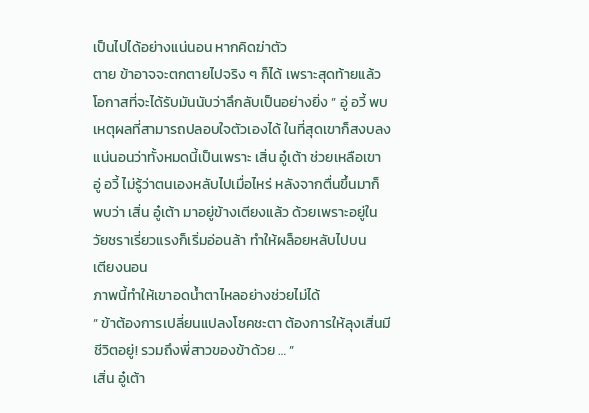เป็นไปได้อย่างแน่นอน หากคิดฆ่าตัว
ตาย ข้าอาจจะตกตายไปจริง ๆ ก็ได้ เพราะสุดท้ายแล้ว
โอกาสที่จะได้รับมันนับว่าลึกลับเป็นอย่างยิ่ง ” อู่ อวี้ พบ
เหตุผลที่สามารถปลอบใจตัวเองได้ ในที่สุดเขาก็สงบลง
แน่นอนว่าทั้งหมดนี้เป็นเพราะ เสิ่น อู๋เต้า ช่วยเหลือเขา
อู่ อวี้ ไม่รู้ว่าตนเองหลับไปเมื่อไหร่ หลังจากตื่นขึ้นมาก็
พบว่า เสิ่น อู๋เต้า มาอยู่ข้างเตียงแล้ว ด้วยเพราะอยู่ใน
วัยชราเรี่ยวแรงก็เริ่มอ่อนล้า ทำให้ผล็อยหลับไปบน
เตียงนอน
ภาพนี้ทำให้เขาอดน้ำตาไหลอย่างช่วยไม่ได้
” ข้าต้องการเปลี่ยนแปลงโชคชะตา ต้องการให้ลุงเสิ่นมี
ชีวิตอยู่! รวมถึงพี่สาวของข้าด้วย … ”
เสิ่น อู๋เต้า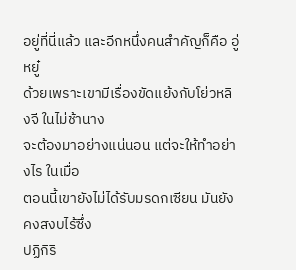อยู่ที่นี่แล้ว และอีกหนึ่งคนสำคัญก็คือ อู่ หยู๋
ด้วยเพราะเขามีเรื่องขัดแย้งกับโย่วหลิงจี ในไม่ช้านาง
จะต้องมาอย่างแน่นอน แต่จะให้ทำอย่างไร ในเมื่อ
ตอนนี้เขายังไม่ได้รับมรดกเซียน มันยังคงสงบไร้ซึ่ง
ปฏิกิริ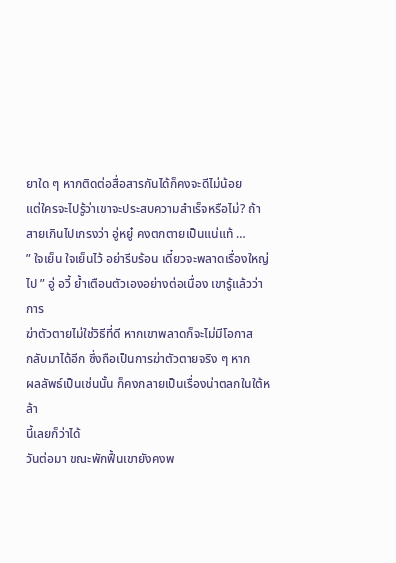ยาใด ๆ หากติดต่อสื่อสารกันได้ก็คงจะดีไม่น้อย
แต่ใครจะไปรู้ว่าเขาจะประสบความสำเร็จหรือไม่? ถ้า
สายเกินไปเกรงว่า อู่หยู๋ คงตกตายเป็นแน่แท้ …
” ใจเย็น ใจเย็นไว้ อย่ารีบร้อน เดี๋ยวจะพลาดเรื่องใหญ่
ไป ” อู่ อวี้ ย้ำเตือนตัวเองอย่างต่อเนื่อง เขารู้แล้วว่าการ
ฆ่าตัวตายไม่ใช่วิธีที่ดี หากเขาพลาดก็จะไม่มีโอกาส
กลับมาได้อีก ซึ่งถือเป็นการฆ่าตัวตายจริง ๆ หาก
ผลลัพธ์เป็นเช่นนั้น ก็คงกลายเป็นเรื่องน่าตลกในใต้หล้า
นี้เลยก็ว่าได้
วันต่อมา ขณะพักฟื้นเขายังคงพ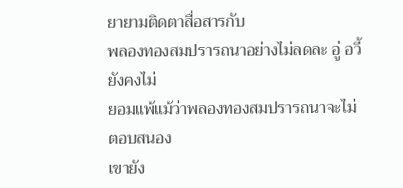ยายามติดตาสื่อสารกับ
พลองทองสมปรารถนาอย่างไม่ลดละ อู่ อวี้ ยังคงไม่
ยอมแพ้แม้ว่าพลองทองสมปรารถนาจะไม่ตอบสนอง
เขายัง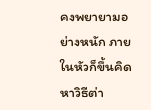คงพยายามอย่างหนัก ภายในหัวก็ขึ้นคิดหาวิธีต่า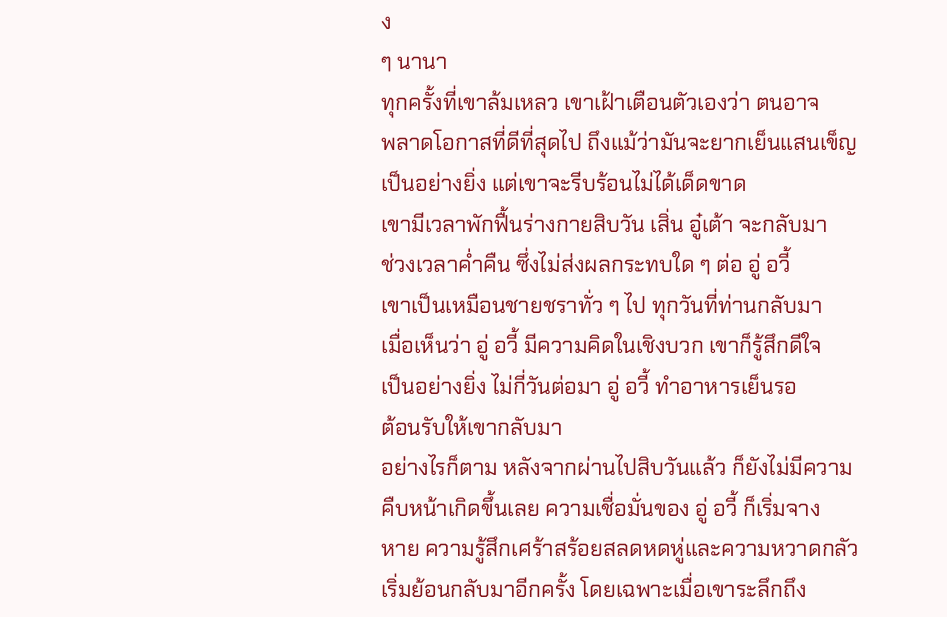ง
ๆ นานา
ทุกครั้งที่เขาล้มเหลว เขาเฝ้าเตือนตัวเองว่า ตนอาจ
พลาดโอกาสที่ดีที่สุดไป ถึงแม้ว่ามันจะยากเย็นแสนเข็ญ
เป็นอย่างยิ่ง แต่เขาจะรีบร้อนไม่ได้เด็ดขาด
เขามีเวลาพักฟื้นร่างกายสิบวัน เสิ่น อู๋เต้า จะกลับมา
ช่วงเวลาค่ำคืน ซึ่งไม่ส่งผลกระทบใด ๆ ต่อ อู่ อวี้
เขาเป็นเหมือนชายชราทั่ว ๆ ไป ทุกวันที่ท่านกลับมา
เมื่อเห็นว่า อู่ อวี้ มีความคิดในเชิงบวก เขาก็รู้สึกดีใจ
เป็นอย่างยิ่ง ไม่กี่วันต่อมา อู่ อวี้ ทำอาหารเย็นรอ
ต้อนรับให้เขากลับมา
อย่างไรก็ตาม หลังจากผ่านไปสิบวันแล้ว ก็ยังไม่มีความ
คืบหน้าเกิดขึ้นเลย ความเชื่อมั่นของ อู่ อวี้ ก็เริ่มจาง
หาย ความรู้สึกเศร้าสร้อยสลดหดหู่และความหวาดกลัว
เริ่มย้อนกลับมาอีกครั้ง โดยเฉพาะเมื่อเขาระลึกถึง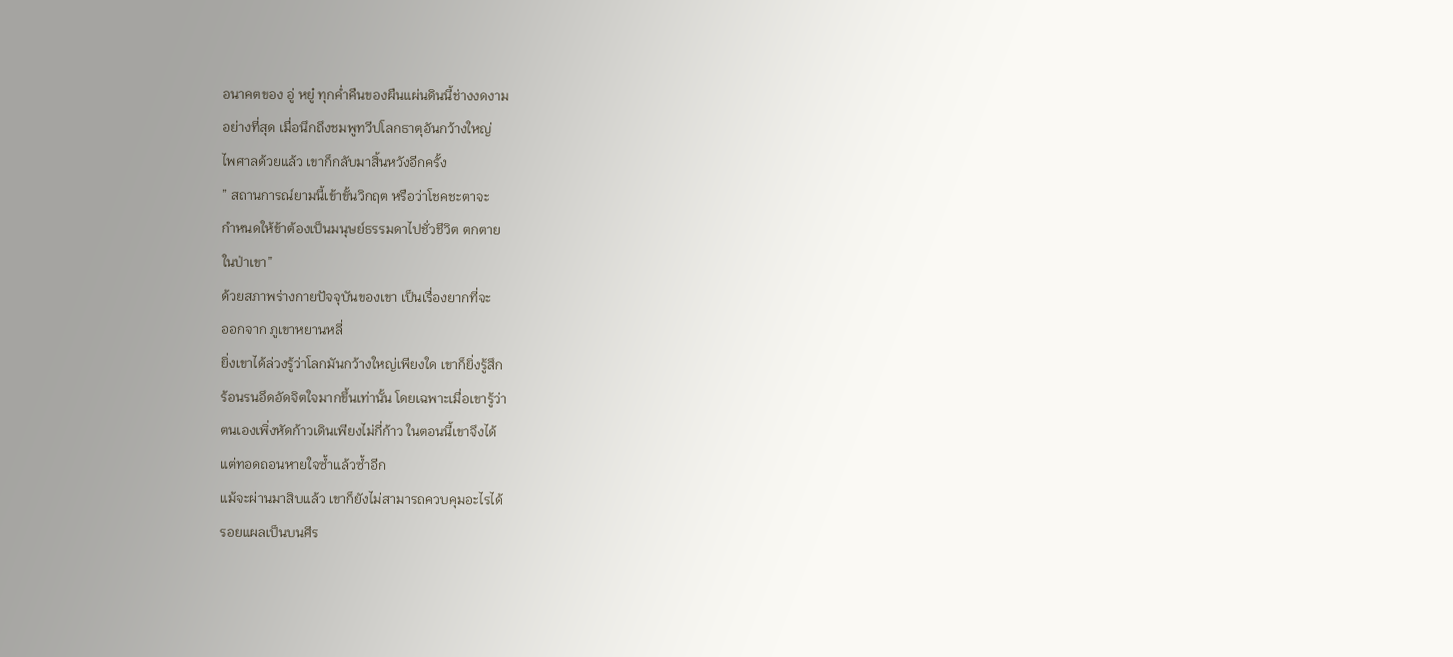อนาคตของ อู่ หยู๋ ทุกค่ำคืนของผืนแผ่นดินนี้ช่างงดงาม
อย่างที่สุด เมื่อนึกถึงชมพูทวีปโลกธาตุอันกว้างใหญ่
ไพศาลด้วยแล้ว เขาก็กลับมาสิ้นหวังอีกครั้ง
” สถานการณ์ยามนี้เข้าขั้นวิกฤต หรือว่าโชคชะตาจะ
กำหนดให้ข้าต้องเป็นมนุษย์ธรรมดาไปชั่วชีวิต ตกตาย
ในป่าเขา”
ด้วยสภาพร่างกายปัจจุบันของเขา เป็นเรื่องยากที่จะ
ออกจาก ภูเขาหยานหลี่
ยิ่งเขาได้ล่วงรู้ว่าโลกมันกว้างใหญ่เพียงใด เขาก็ยิ่งรู้สึก
ร้อนรนอึดอัดจิตใจมากขึ้นเท่านั้น โดยเฉพาะเมื่อเขารู้ว่า
ตนเองเพิ่งหัดก้าวเดินเพียงไม่กี่ก้าว ในตอนนี้เขาจึงได้
แต่ทอดถอนหายใจซ้ำแล้วซ้ำอีก
แม้จะผ่านมาสิบแล้ว เขาก็ยังไม่สามารถควบคุมอะไรได้
รอยแผลเป็นบนศีร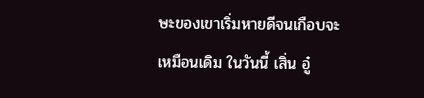ษะของเขาเริ่มหายดีจนเกือบจะ
เหมือนเดิม ในวันนี้ เสิ่น อู๋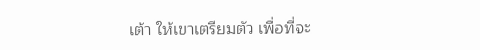เต้า ให้เขาเตรียมตัว เพื่อที่จะ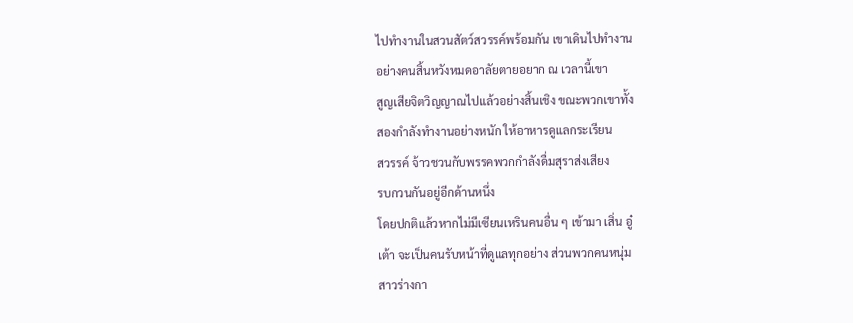ไปทำงานในสวนสัตว์สวรรค์พร้อมกัน เขาเดินไปทำงาน
อย่างคนสิ้นหวังหมดอาลัยตายอยาก ณ เวลานี้เขา
สูญเสียจิตวิญญาณไปแล้วอย่างสิ้นเชิง ขณะพวกเขาทั้ง
สองกำลังทำงานอย่างหนัก ให้อาหารดูแลกระเรียน
สวรรค์ จ้าวชวนกับพรรคพวกกำลังดื่มสุราส่งเสียง
รบกวนกันอยู่อีกด้านหนึ่ง
โดยปกติแล้วหากไม่มีเซียนเหรินคนอื่น ๆ เข้ามา เสิ่น อู๋
เต้า จะเป็นคนรับหน้าที่ดูแลทุกอย่าง ส่วนพวกคนหนุ่ม
สาวร่างกา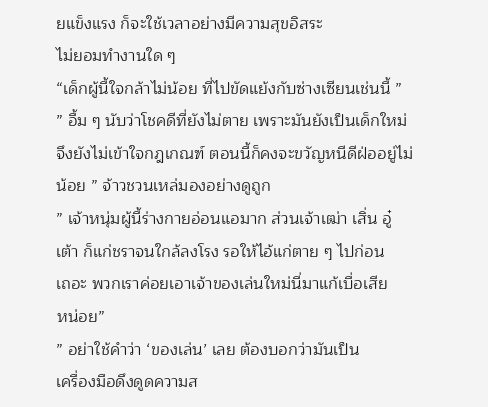ยแข็งแรง ก็จะใช้เวลาอย่างมีความสุขอิสระ
ไม่ยอมทำงานใด ๆ
“เด็กผู้นี้ใจกล้าไม่น้อย ที่ไปขัดแย้งกับซ่างเซียนเช่นนี้ ”
” อื้ม ๆ นับว่าโชคดีที่ยังไม่ตาย เพราะมันยังเป็นเด็กใหม่
จึงยังไม่เข้าใจกฎเกณฑ์ ตอนนี้ก็คงจะขวัญหนีดีฝ่ออยู่ไม่
น้อย ” จ้าวชวนเหล่มองอย่างดูถูก
” เจ้าหนุ่มผู้นี้ร่างกายอ่อนแอมาก ส่วนเจ้าเฒ่า เสิ่น อู๋
เต้า ก็แก่ชราจนใกล้ลงโรง รอให้ไอ้แก่ตาย ๆ ไปก่อน
เถอะ พวกเราค่อยเอาเจ้าของเล่นใหม่นี่มาแก้เบื่อเสีย
หน่อย”
” อย่าใช้คำว่า ‘ของเล่น’ เลย ต้องบอกว่ามันเป็น
เครื่องมือดึงดูดความส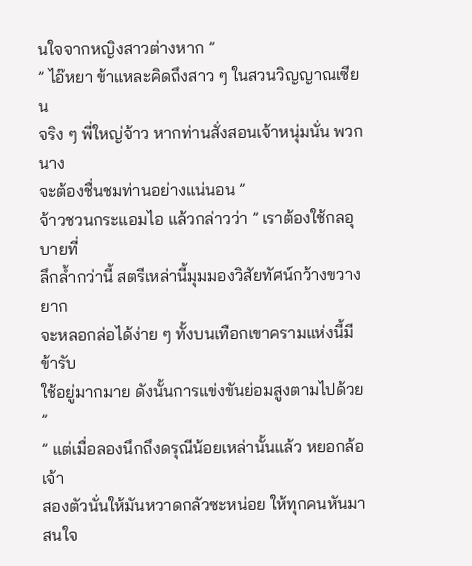นใจจากหญิงสาวต่างหาก ”
” ไอ๊หยา ข้าแหละคิดถึงสาว ๆ ในสวนวิญญาณเซียน
จริง ๆ พี่ใหญ่จ้าว หากท่านสั่งสอนเจ้าหนุ่มนั่น พวกนาง
จะต้องชื่นชมท่านอย่างแน่นอน ”
จ้าวชวนกระแอมไอ แล้วกล่าวว่า ” เราต้องใช้กลอุบายที่
ลึกล้ำกว่านี้ สตรีเหล่านี้มุมมองวิสัยทัศน์กว้างขวาง ยาก
จะหลอกล่อได้ง่าย ๆ ทั้งบนเทือกเขาครามแห่งนี้มีข้ารับ
ใช้อยู่มากมาย ดังนั้นการแข่งขันย่อมสูงตามไปด้วย ”
” แต่เมื่อลองนึกถึงดรุณีน้อยเหล่านั้นแล้ว หยอกล้อเจ้า
สองตัวนั่นให้มันหวาดกลัวซะหน่อย ให้ทุกคนหันมา
สนใจ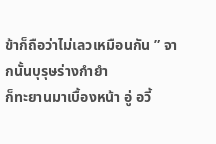ข้าก็ถือว่าไม่เลวเหมือนกัน ” จากนั้นบุรุษร่างกำยำ
ก็ทะยานมาเบื้องหน้า อู่ อวี้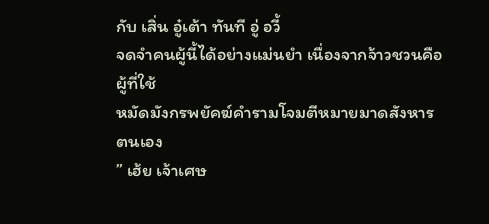กับ เสิ่น อู๋เต้า ทันที อู่ อวี้
จดจำคนผู้นี้ได้อย่างแม่นยำ เนื่องจากจ้าวชวนคือผู้ที่ใช้
หมัดมังกรพยัคฆ์คำรามโจมตีหมายมาดสังหารตนเอง
” เฮ้ย เจ้าเศษ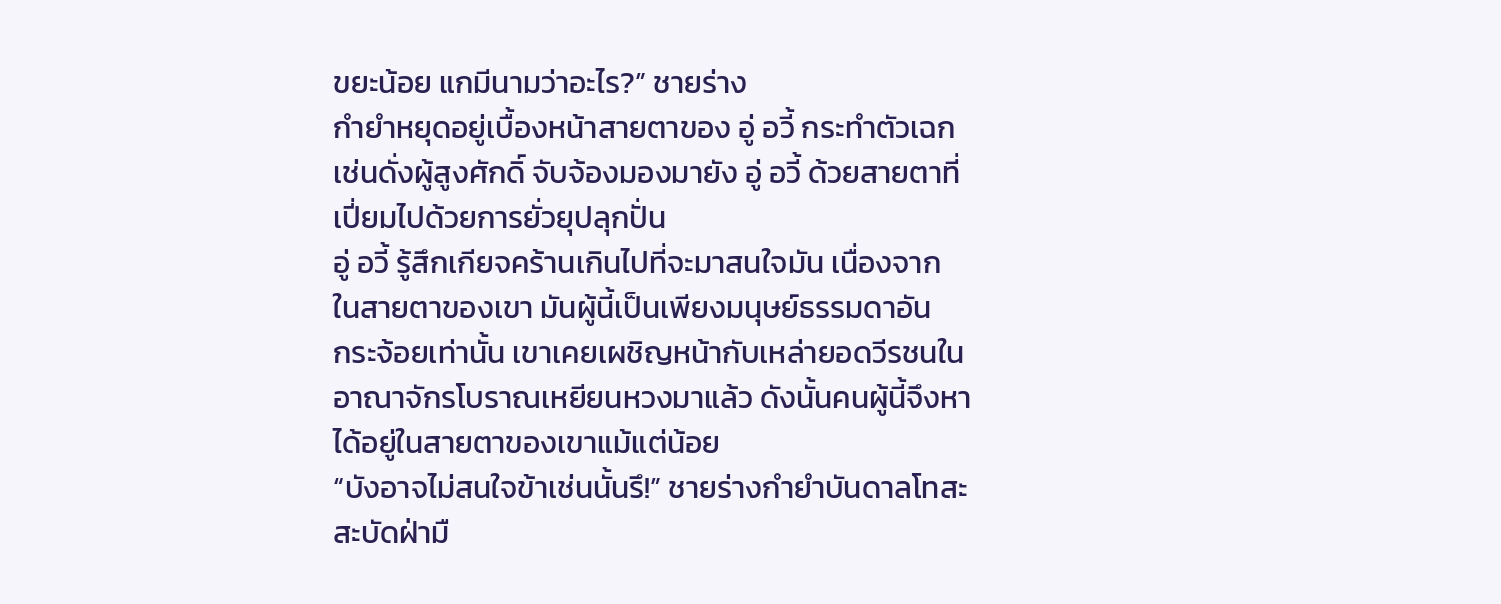ขยะน้อย แกมีนามว่าอะไร?” ชายร่าง
กำยำหยุดอยู่เบื้องหน้าสายตาของ อู่ อวี้ กระทำตัวเฉก
เช่นดั่งผู้สูงศักดิ์ จับจ้องมองมายัง อู่ อวี้ ด้วยสายตาที่
เปี่ยมไปด้วยการยั่วยุปลุกปั่น
อู่ อวี้ รู้สึกเกียจคร้านเกินไปที่จะมาสนใจมัน เนื่องจาก
ในสายตาของเขา มันผู้นี้เป็นเพียงมนุษย์ธรรมดาอัน
กระจ้อยเท่านั้น เขาเคยเผชิญหน้ากับเหล่ายอดวีรชนใน
อาณาจักรโบราณเหยียนหวงมาแล้ว ดังนั้นคนผู้นี้จึงหา
ได้อยู่ในสายตาของเขาแม้แต่น้อย
“บังอาจไม่สนใจข้าเช่นนั้นรึ!” ชายร่างกำยำบันดาลโทสะ
สะบัดฝ่ามื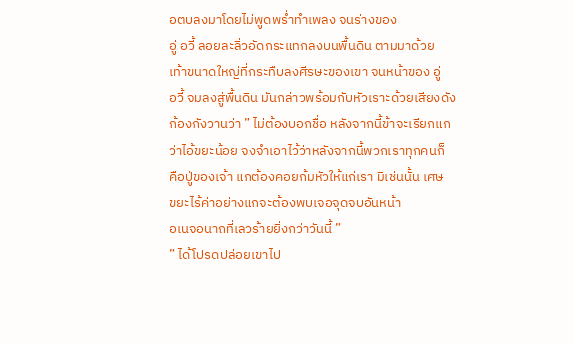อตบลงมาโดยไม่พูดพร่ำทำเพลง จนร่างของ
อู่ อวี้ ลอยละลิ่วอัดกระแทกลงบนพื้นดิน ตามมาด้วย
เท้าขนาดใหญ่ที่กระทืบลงศีรษะของเขา จนหน้าของ อู่
อวี้ จมลงสู่พื้นดิน มันกล่าวพร้อมกับหัวเราะด้วยเสียงดัง
ก้องกังวานว่า ” ไม่ต้องบอกชื่อ หลังจากนี้ข้าจะเรียกแก
ว่าไอ้ขยะน้อย จงจำเอาไว้ว่าหลังจากนี้พวกเราทุกคนก็
คือปู่ของเจ้า แกต้องคอยก้มหัวให้แก่เรา มิเช่นนั้น เศษ
ขยะไร้ค่าอย่างแกจะต้องพบเจอจุดจบอันหน้า
อเนจอนาถที่เลวร้ายยิ่งกว่าวันนี้ ”
” ได้โปรดปล่อยเขาไป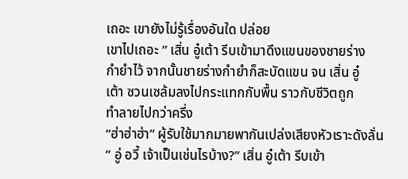เถอะ เขายังไม่รู้เรื่องอันใด ปล่อย
เขาไปเถอะ ” เสิ่น อู๋เต้า รีบเข้ามาดึงแขนของชายร่าง
กำยำไว้ จากนั้นชายร่างกำยำก็สะบัดแขน จน เสิ่น อู๋
เต้า ซวนเซล้มลงไปกระแทกกับพื้น ราวกับชีวิตถูก
ทำลายไปกว่าครึ่ง
“ฮ่าฮ่าฮ่า” ผู้รับใช้มากมายพากันเปล่งเสียงหัวเราะดังลั่น
” อู่ อวี้ เจ้าเป็นเช่นไรบ้าง?” เสิ่น อู๋เต้า รีบเข้า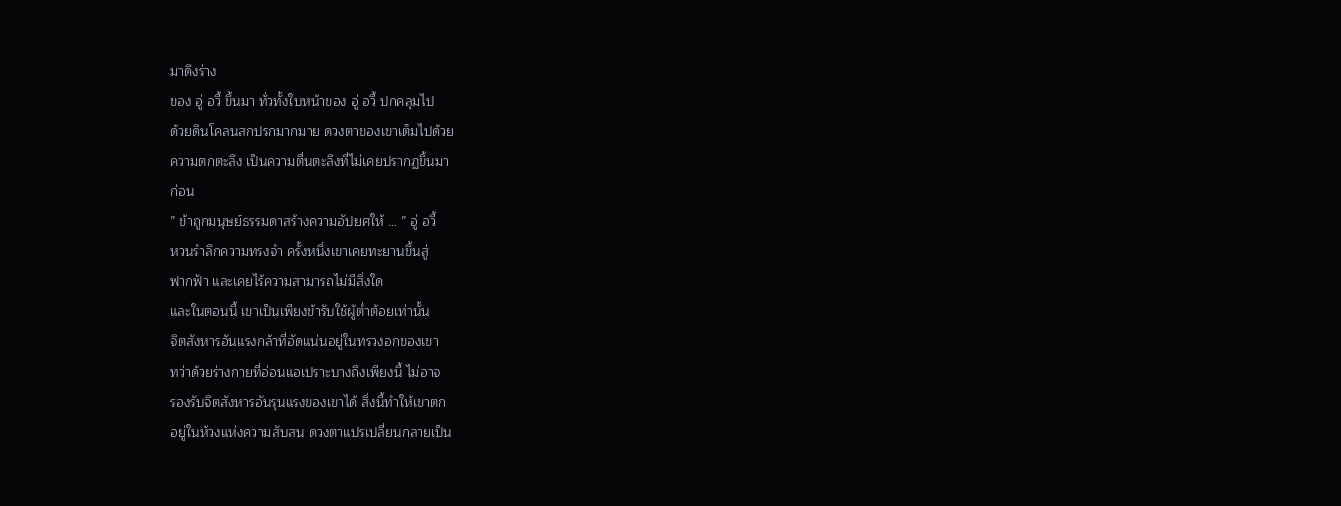มาดึงร่าง
ของ อู่ อวี้ ขึ้นมา ทั่วทั้งใบหน้าของ อู่ อวี้ ปกคลุมไป
ด้วยดินโคลนสกปรกมากมาย ดวงตาของเขาเต็มไปด้วย
ความตกตะลึง เป็นความตื่นตะลึงที่ไม่เคยปรากฏขึ้นมา
ก่อน
” ข้าถูกมนุษย์ธรรมดาสร้างความอัปยศให้ … ” อู่ อวี้
หวนรำลึกความทรงจำ ครั้งหนึ่งเขาเคยทะยานขึ้นสู่
ฟากฟ้า และเคยไร้ความสามารถไม่มีสิ่งใด
และในตอนนี้ เขาเป็นเพียงข้ารับใช้ผู้ต่ำต้อยเท่านั้น
จิตสังหารอันแรงกล้าที่อัดแน่นอยู่ในทรวงอกของเขา
ทว่าด้วยร่างกายที่อ่อนแอเปราะบางถึงเพียงนี้ ไม่อาจ
รองรับจิตสังหารอันรุนแรงของเขาได้ สิ่งนี้ทำให้เขาตก
อยู่ในห้วงแห่งความสับสน ดวงตาแปรเปลี่ยนกลายเป็น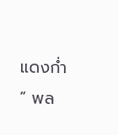แดงก่ำ
” พล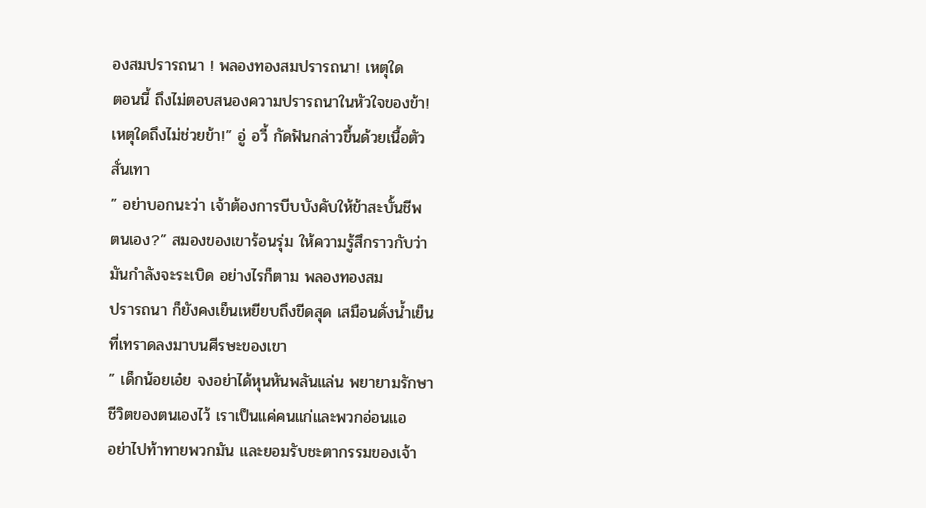องสมปรารถนา ! พลองทองสมปรารถนา! เหตุใด
ตอนนี้ ถึงไม่ตอบสนองความปรารถนาในหัวใจของข้า!
เหตุใดถึงไม่ช่วยข้า!” อู่ อวี้ กัดฟันกล่าวขึ้นด้วยเนื้อตัว
สั่นเทา
” อย่าบอกนะว่า เจ้าต้องการบีบบังคับให้ข้าสะบั้นชีพ
ตนเอง?” สมองของเขาร้อนรุ่ม ให้ความรู้สึกราวกับว่า
มันกำลังจะระเบิด อย่างไรก็ตาม พลองทองสม
ปรารถนา ก็ยังคงเย็นเหยียบถึงขีดสุด เสมือนดั่งน้ำเย็น
ที่เทราดลงมาบนศีรษะของเขา
” เด็กน้อยเอ๋ย จงอย่าได้หุนหันพลันแล่น พยายามรักษา
ชีวิตของตนเองไว้ เราเป็นแค่คนแก่และพวกอ่อนแอ
อย่าไปท้าทายพวกมัน และยอมรับชะตากรรมของเจ้า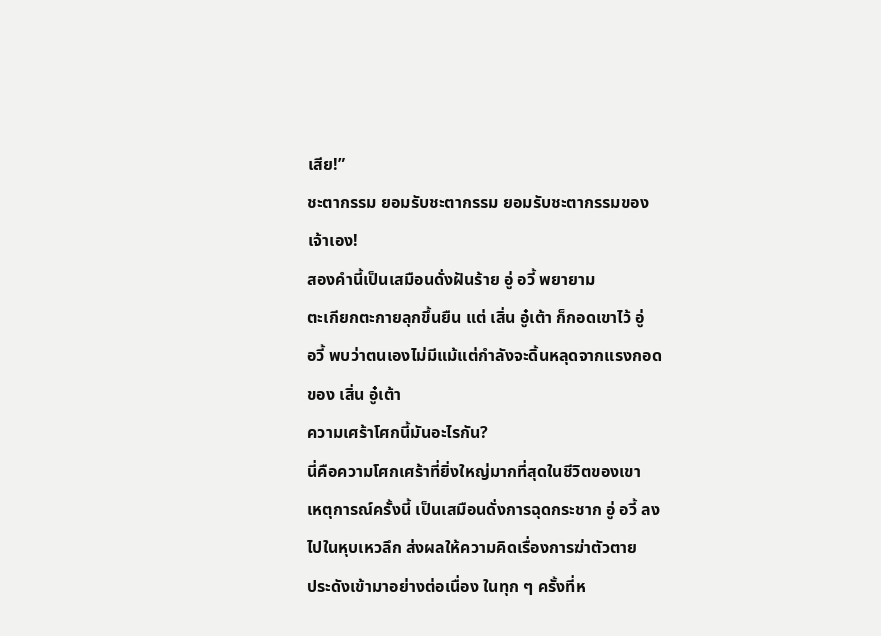เสีย!”
ชะตากรรม ยอมรับชะตากรรม ยอมรับชะตากรรมของ
เจ้าเอง!
สองคำนี้เป็นเสมือนดั่งฝันร้าย อู่ อวี้ พยายาม
ตะเกียกตะกายลุกขึ้นยืน แต่ เสิ่น อู๋เต้า ก็กอดเขาไว้ อู่
อวี้ พบว่าตนเองไม่มีแม้แต่กำลังจะดิ้นหลุดจากแรงกอด
ของ เสิ่น อู๋เต้า
ความเศร้าโศกนี้มันอะไรกัน?
นี่คือความโศกเศร้าที่ยิ่งใหญ่มากที่สุดในชีวิตของเขา
เหตุการณ์ครั้งนี้ เป็นเสมือนดั่งการฉุดกระชาก อู่ อวี้ ลง
ไปในหุบเหวลึก ส่งผลให้ความคิดเรื่องการฆ่าตัวตาย
ประดังเข้ามาอย่างต่อเนื่อง ในทุก ๆ ครั้งที่ห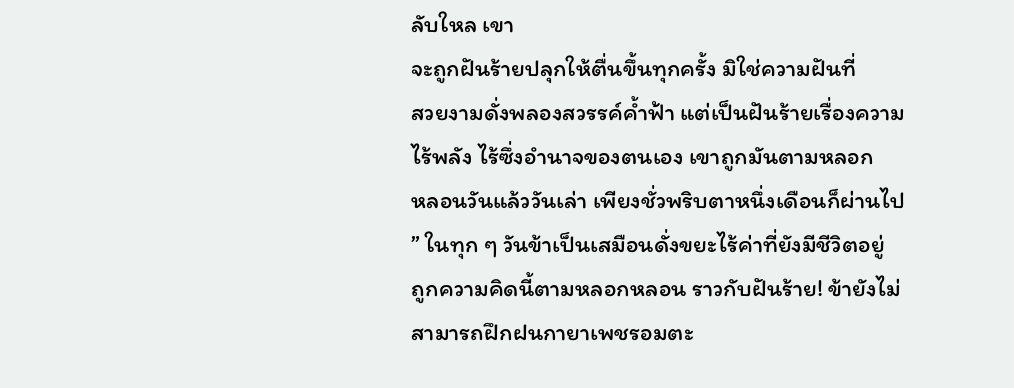ลับใหล เขา
จะถูกฝันร้ายปลุกให้ตื่นขึ้นทุกครั้ง มิใช่ความฝันที่
สวยงามดั่งพลองสวรรค์ค้ำฟ้า แต่เป็นฝันร้ายเรื่องความ
ไร้พลัง ไร้ซึ่งอำนาจของตนเอง เขาถูกมันตามหลอก
หลอนวันแล้ววันเล่า เพียงชั่วพริบตาหนึ่งเดือนก็ผ่านไป
” ในทุก ๆ วันข้าเป็นเสมือนดั่งขยะไร้ค่าที่ยังมีชีวิตอยู่
ถูกความคิดนี้ตามหลอกหลอน ราวกับฝันร้าย! ข้ายังไม่
สามารถฝึกฝนกายาเพชรอมตะ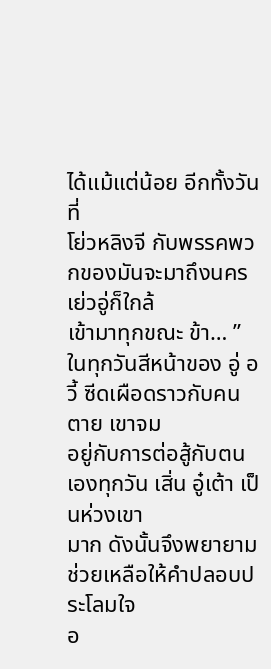ได้แม้แต่น้อย อีกทั้งวันที่
โย่วหลิงจี กับพรรคพวกของมันจะมาถึงนครเย่วอู่ก็ใกล้
เข้ามาทุกขณะ ข้า… ”
ในทุกวันสีหน้าของ อู่ อวี้ ซีดเผือดราวกับคนตาย เขาจม
อยู่กับการต่อสู้กับตนเองทุกวัน เสิ่น อู๋เต้า เป็นห่วงเขา
มาก ดังนั้นจึงพยายามช่วยเหลือให้คำปลอบประโลมใจ
อ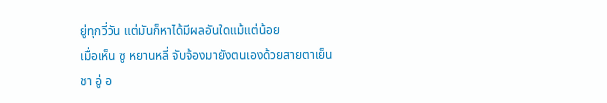ยู่ทุกวี่วัน แต่มันก็หาได้มีผลอันใดแม้แต่น้อย
เมื่อเห็น ซู หยานหลี่ จับจ้องมายังตนเองด้วยสายตาเย็น
ชา อู่ อ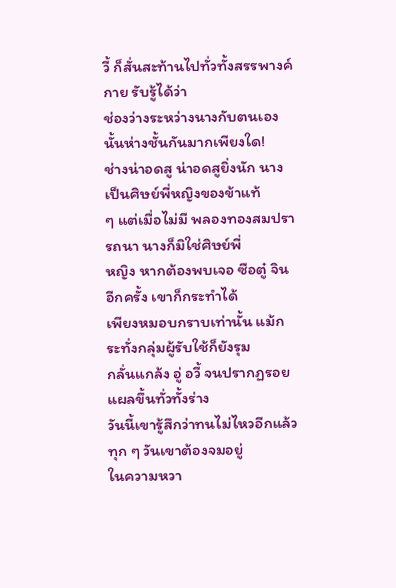วี้ ก็สั่นสะท้านไปทั่วทั้งสรรพางค์กาย รับรู้ได้ว่า
ช่องว่างระหว่างนางกับตนเองนั้นห่างชั้นกันมากเพียงใด!
ช่างน่าอดสู น่าอดสูยิ่งนัก นางเป็นศิษย์พี่หญิงของข้าแท้
ๆ แต่เมื่อไม่มี พลองทองสมปรารถนา นางก็มิใช่ศิษย์พี่
หญิง หากต้องพบเจอ ซือตู๋ จิน อีกครั้ง เขาก็กระทำได้
เพียงหมอบกราบเท่านั้น แม้กระทั่งกลุ่มผู้รับใช้ก็ยังรุม
กลั่นแกล้ง อู่ อวี้ จนปรากฏรอยแผลขึ้นทั่วทั้งร่าง
วันนี้เขารู้สึกว่าทนไม่ไหวอีกแล้ว ทุก ๆ วันเขาต้องจมอยู่
ในความหวา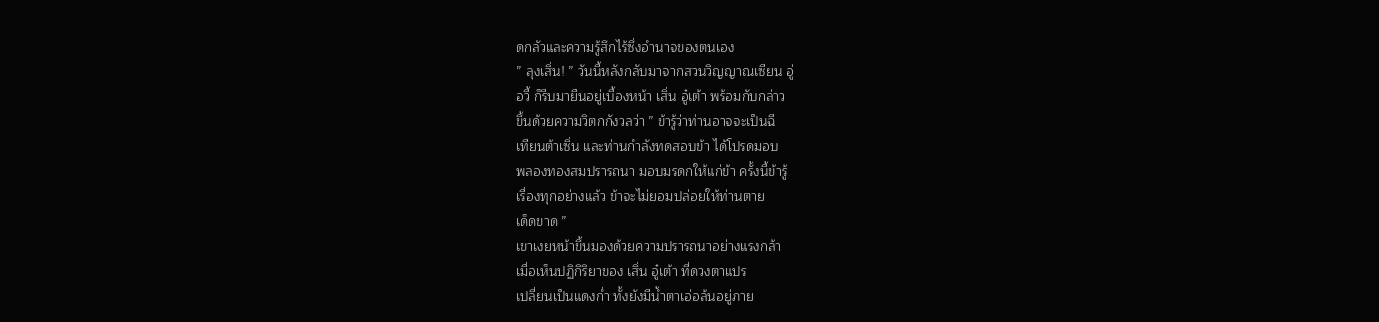ดกลัวและความรู้สึกไร้ซึ่งอำนาจของตนเอง
” ลุงเสิ่น! ” วันนี้หลังกลับมาจากสวนวิญญาณเซียน อู่
อวี้ ก็รีบมายืนอยู่เบื้องหน้า เสิ่น อู๋เต้า พร้อมกับกล่าว
ขึ้นด้วยความวิตกกังวลว่า ” ข้ารู้ว่าท่านอาจจะเป็นฉี
เทียนต้าเซิ่น และท่านกำลังทดสอบข้า ได้โปรดมอบ
พลองทองสมปรารถนา มอบมรดกให้แก่ข้า ครั้งนี้ข้ารู้
เรื่องทุกอย่างแล้ว ข้าจะไม่ยอมปล่อยให้ท่านตาย
เด็ดขาด ”
เขาเงยหน้าขึ้นมองด้วยความปรารถนาอย่างแรงกล้า
เมื่อเห็นปฏิกิริยาของ เสิ่น อู๋เต้า ที่ดวงตาแปร
เปลี่ยนเป็นแดงก่ำ ทั้งยังมีน้ำตาเอ่อล้นอยู่ภาย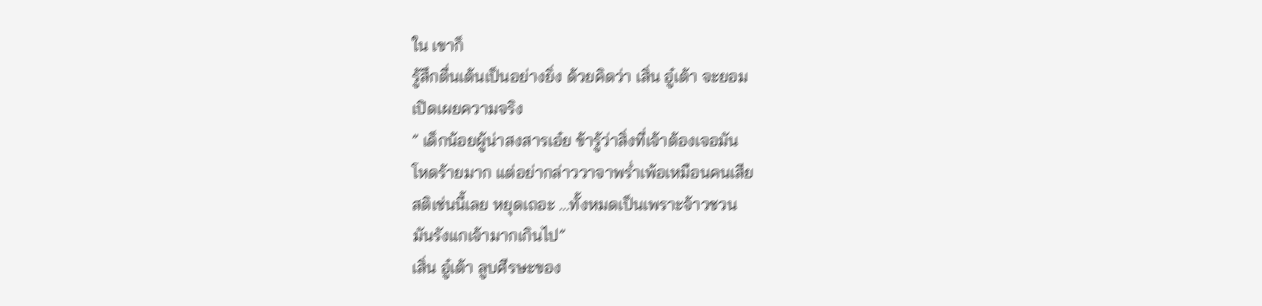ใน เขาก็
รู้สึกตื่นเต้นเป็นอย่างยิ่ง ด้วยคิดว่า เสิ่น อู๋เต้า จะยอม
เปิดเผยความจริง
” เด็กน้อยผู้น่าสงสารเอ๋ย ข้ารู้ว่าสิ่งที่เจ้าต้องเจอมัน
โหดร้ายมาก แต่อย่ากล่าววาจาพร่ำเพ้อเหมือนคนเสีย
สติเช่นนี้เลย หยุดเถอะ …ทั้งหมดเป็นเพราะจ้าวชวน
มันรังแกเจ้ามากเกินไป”
เสิ่น อู๋เต้า ลูบศีรษะของ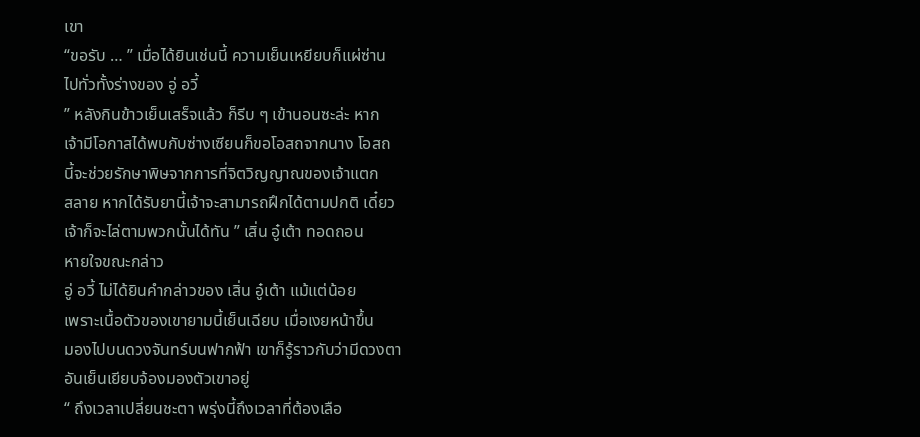เขา
“ขอรับ … ” เมื่อได้ยินเช่นนี้ ความเย็นเหยียบก็แผ่ซ่าน
ไปทั่วทั้งร่างของ อู่ อวี้
” หลังกินข้าวเย็นเสร็จแล้ว ก็รีบ ๆ เข้านอนซะล่ะ หาก
เจ้ามีโอกาสได้พบกับซ่างเซียนก็ขอโอสถจากนาง โอสถ
นี้จะช่วยรักษาพิษจากการที่จิตวิญญาณของเจ้าแตก
สลาย หากได้รับยานี้เจ้าจะสามารถฝึกได้ตามปกติ เดี๋ยว
เจ้าก็จะไล่ตามพวกนั้นได้ทัน ” เสิ่น อู๋เต้า ทอดถอน
หายใจขณะกล่าว
อู่ อวี้ ไม่ได้ยินคำกล่าวของ เสิ่น อู๋เต้า แม้แต่น้อย
เพราะเนื้อตัวของเขายามนี้เย็นเฉียบ เมื่อเงยหน้าขึ้น
มองไปบนดวงจันทร์บนฟากฟ้า เขาก็รู้ราวกับว่ามีดวงตา
อันเย็นเยียบจ้องมองตัวเขาอยู่
“ ถึงเวลาเปลี่ยนชะตา พรุ่งนี้ถึงเวลาที่ต้องเลือ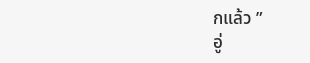กแล้ว ”
อู่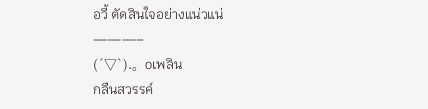อวี้ ตัดสินใจอย่างแน่วแน่
———–
(´▽`).。oเพลิน
กลืนสวรรค์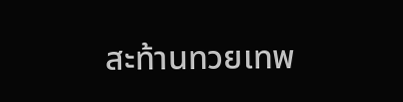สะท้านทวยเทพ